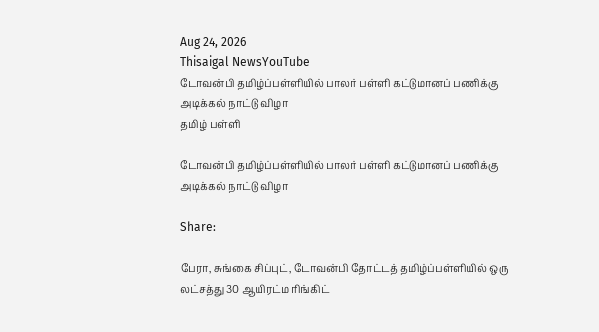Aug 24, 2026
Thisaigal NewsYouTube
டோவன்பி தமிழ்ப்பள்ளியில் பாலர் பள்ளி கட்டுமானப் பணிக்கு அடிக்கல் நாட்டு விழா
தமிழ் பள்ளி

டோவன்பி தமிழ்ப்பள்ளியில் பாலர் பள்ளி கட்டுமானப் பணிக்கு அடிக்கல் நாட்டு விழா

Share:

பேரா, சுங்கை சிப்புட், டோவன்பி தோட்டத் தமிழ்ப்பள்ளியில் ஒரு லட்சத்து 30 ஆயிரட்ம ரிங்கிட்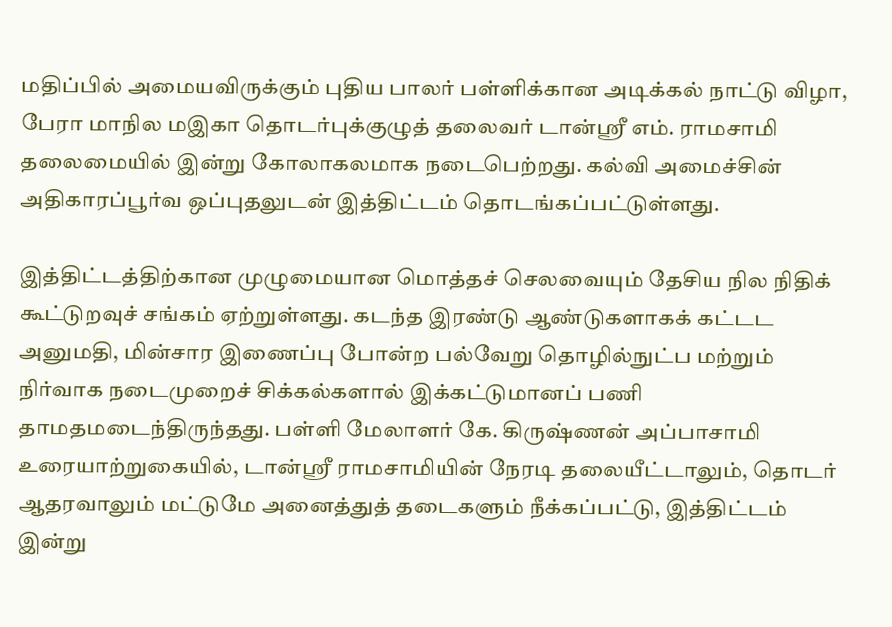மதிப்பில் அமையவிருக்கும் புதிய பாலர் பள்ளிக்கான அடிக்கல் நாட்டு விழா, பேரா மாநில மஇகா தொடர்புக்குழுத் தலைவர் டான்ஸ்ரீ எம். ராமசாமி தலைமையில் இன்று கோலாகலமாக நடைபெற்றது. கல்வி அமைச்சின் அதிகாரப்பூர்வ ஒப்புதலுடன் இத்திட்டம் தொடங்கப்பட்டுள்ளது.

இத்திட்டத்திற்கான முழுமையான மொத்தச் செலவையும் தேசிய நில நிதிக் கூட்டுறவுச் சங்கம் ஏற்றுள்ளது. கடந்த இரண்டு ஆண்டுகளாகக் கட்டட அனுமதி, மின்சார இணைப்பு போன்ற பல்வேறு தொழில்நுட்ப மற்றும் நிர்வாக நடைமுறைச் சிக்கல்களால் இக்கட்டுமானப் பணி தாமதமடைந்திருந்தது. பள்ளி மேலாளர் கே. கிருஷ்ணன் அப்பாசாமி உரையாற்றுகையில், டான்ஸ்ரீ ராமசாமியின் நேரடி தலையீட்டாலும், தொடர் ஆதரவாலும் மட்டுமே அனைத்துத் தடைகளும் நீக்கப்பட்டு, இத்திட்டம் இன்று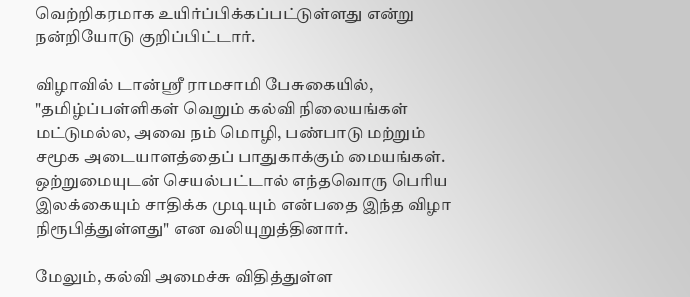வெற்றிகரமாக உயிர்ப்பிக்கப்பட்டுள்ளது என்று நன்றியோடு குறிப்பிட்டார்.

விழாவில் டான்ஸ்ரீ ராமசாமி பேசுகையில், "தமிழ்ப்பள்ளிகள் வெறும் கல்வி நிலையங்கள் மட்டுமல்ல, அவை நம் மொழி, பண்பாடு மற்றும் சமூக அடையாளத்தைப் பாதுகாக்கும் மையங்கள். ஒற்றுமையுடன் செயல்பட்டால் எந்தவொரு பெரிய இலக்கையும் சாதிக்க முடியும் என்பதை இந்த விழா நிரூபித்துள்ளது" என வலியுறுத்தினார்.

மேலும், கல்வி அமைச்சு விதித்துள்ள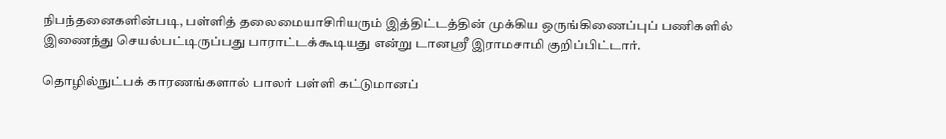நிபந்தனைகளின்படி, பள்ளித் தலைமையாசிரியரும் இத்திட்டத்தின் முக்கிய ஒருங்கிணைப்புப் பணிகளில் இணைந்து செயல்பட்டிருப்பது பாராட்டக்கூடியது என்று டானஸ்ரீ இராமசாமி குறிப்பிட்டார்.

தொழில்நுட்பக் காரணங்களால் பாலர் பள்ளி கட்டுமானப்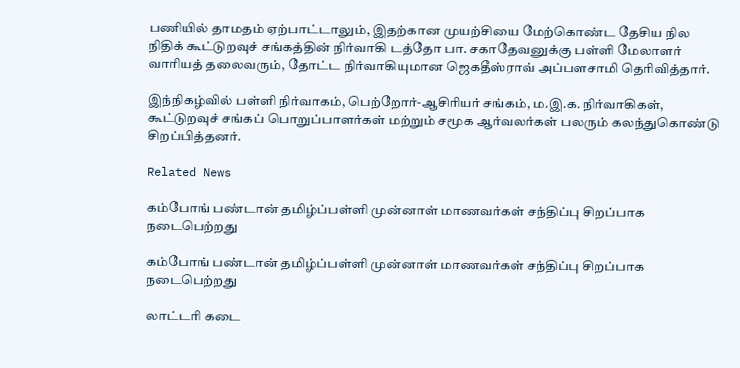பணியில் தாமதம் ஏற்பாட்டாலும், இதற்கான முயற்சியை மேற்கொண்ட தேசிய நில நிதிக் கூட்டுறவுச் சங்கத்தின் நிர்வாகி டத்தோ பா. சகாதேவனுக்கு பள்ளி மேலாளர் வாரியத் தலைவரும், தோட்ட நிர்வாகியுமான ஜெகதீஸ்ராவ் அப்பளசாமி தெரிவித்தார்.

இந்நிகழ்வில் பள்ளி நிர்வாகம், பெற்றோர்-ஆசிரியர் சங்கம், ம.இ.க. நிர்வாகிகள், கூட்டுறவுச் சங்கப் பொறுப்பாளர்கள் மற்றும் சமூக ஆர்வலர்கள் பலரும் கலந்துகொண்டு சிறப்பித்தனர்.

Related News

கம்போங் பண்டான் தமிழ்ப்பள்ளி முன்னாள் மாணவர்கள் சந்திப்பு சிறப்பாக நடைபெற்றது

கம்போங் பண்டான் தமிழ்ப்பள்ளி முன்னாள் மாணவர்கள் சந்திப்பு சிறப்பாக நடைபெற்றது

லாட்டரி கடை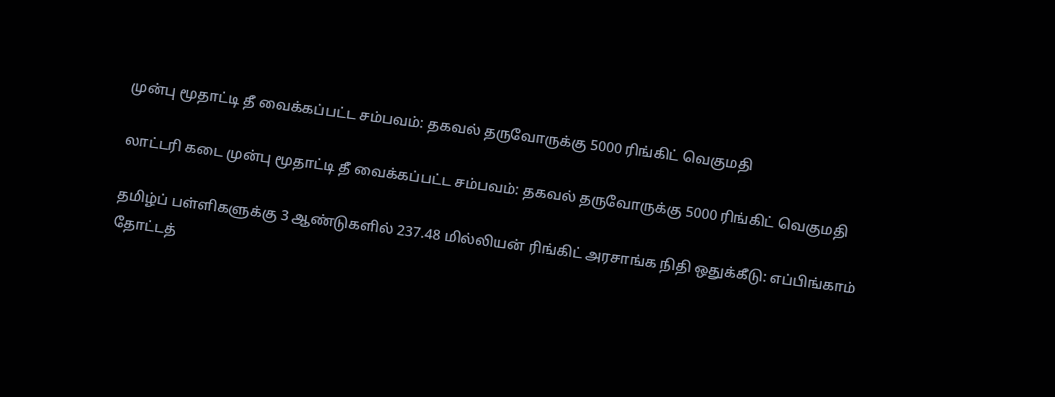முன்பு மூதாட்டி தீ வைக்கப்பட்ட சம்பவம்: தகவல் தருவோருக்கு 5000 ரிங்கிட் வெகுமதி

லாட்டரி கடை முன்பு மூதாட்டி தீ வைக்கப்பட்ட சம்பவம்: தகவல் தருவோருக்கு 5000 ரிங்கிட் வெகுமதி

தமிழ்ப் பள்ளிகளுக்கு 3 ஆண்டுகளில் 237.48 மில்லியன் ரிங்கிட் அரசாங்க நிதி ஒதுக்கீடு: எப்பிங்காம் தோட்டத்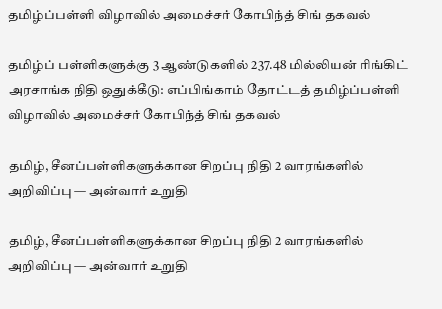தமிழ்ப்பள்ளி விழாவில் அமைச்சர் கோபிந்த் சிங் தகவல்

தமிழ்ப் பள்ளிகளுக்கு 3 ஆண்டுகளில் 237.48 மில்லியன் ரிங்கிட் அரசாங்க நிதி ஒதுக்கீடு: எப்பிங்காம் தோட்டத் தமிழ்ப்பள்ளி விழாவில் அமைச்சர் கோபிந்த் சிங் தகவல்

தமிழ், சீனப்பள்ளிகளுக்கான சிறப்பு நிதி 2 வாரங்களில் அறிவிப்பு — அன்வார் உறுதி

தமிழ், சீனப்பள்ளிகளுக்கான சிறப்பு நிதி 2 வாரங்களில் அறிவிப்பு — அன்வார் உறுதி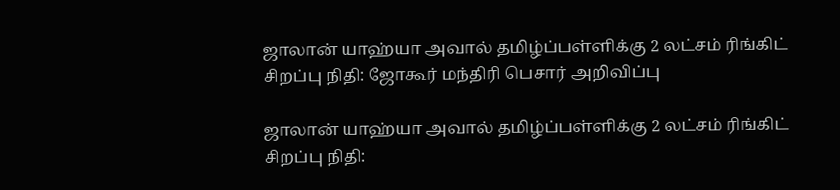ஜாலான் யாஹ்யா அவால் தமிழ்ப்பள்ளிக்கு 2 லட்சம் ரிங்கிட்  சிறப்பு நிதி: ஜோகூர் மந்திரி பெசார் அறிவிப்பு

ஜாலான் யாஹ்யா அவால் தமிழ்ப்பள்ளிக்கு 2 லட்சம் ரிங்கிட் சிறப்பு நிதி: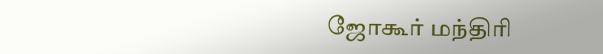ஜோகூர் மந்திரி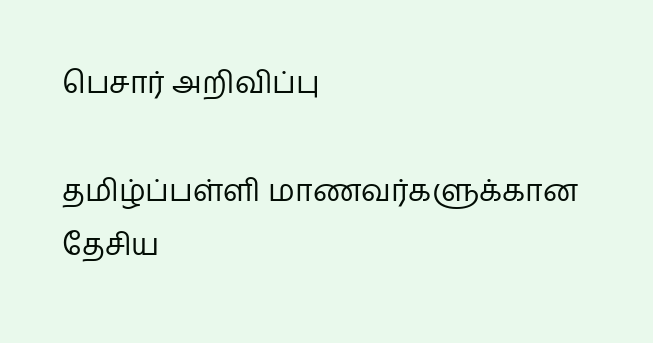பெசார் அறிவிப்பு

தமிழ்ப்பள்ளி மாணவர்களுக்கான தேசிய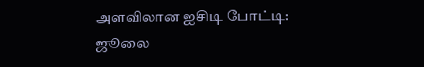அளவிலான ஐசிடி போட்டி: ஜூலை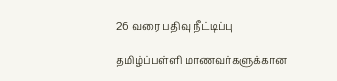26 வரை பதிவு நீட்டிப்பு

தமிழ்ப்பள்ளி மாணவர்களுக்கான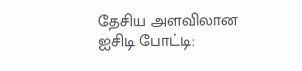தேசிய அளவிலான ஐசிடி போட்டி: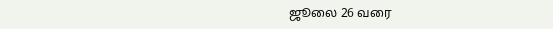ஜூலை 26 வரை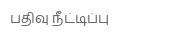பதிவு நீட்டிப்பு